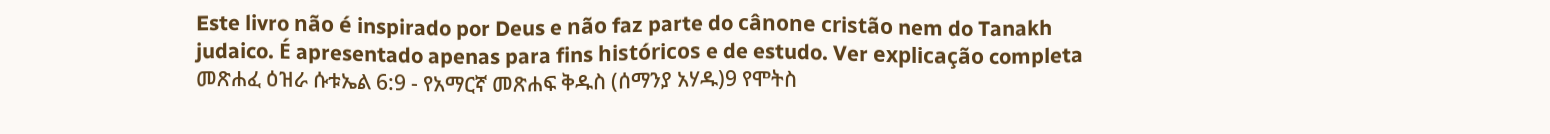Este livro não é inspirado por Deus e não faz parte do cânone cristão nem do Tanakh judaico. É apresentado apenas para fins históricos e de estudo. Ver explicação completa መጽሐፈ ዕዝራ ሱቱኤል 6:9 - የአማርኛ መጽሐፍ ቅዱስ (ሰማንያ አሃዱ)9 የሞትስ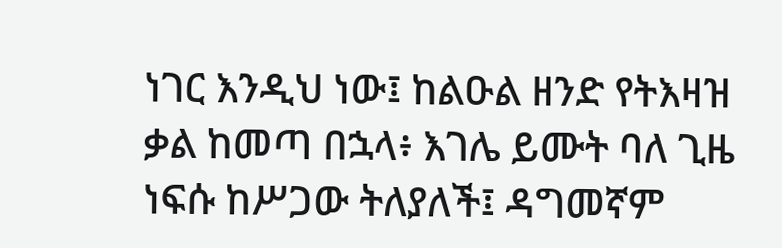ነገር እንዲህ ነው፤ ከልዑል ዘንድ የትእዛዝ ቃል ከመጣ በኋላ፥ እገሌ ይሙት ባለ ጊዜ ነፍሱ ከሥጋው ትለያለች፤ ዳግመኛም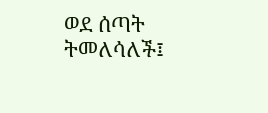ወደ ሰጣት ትመለሳለች፤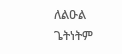ለልዑል ጌትነትም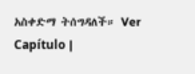አስቀድማ ትሰግዳለች። Ver Capítulo |